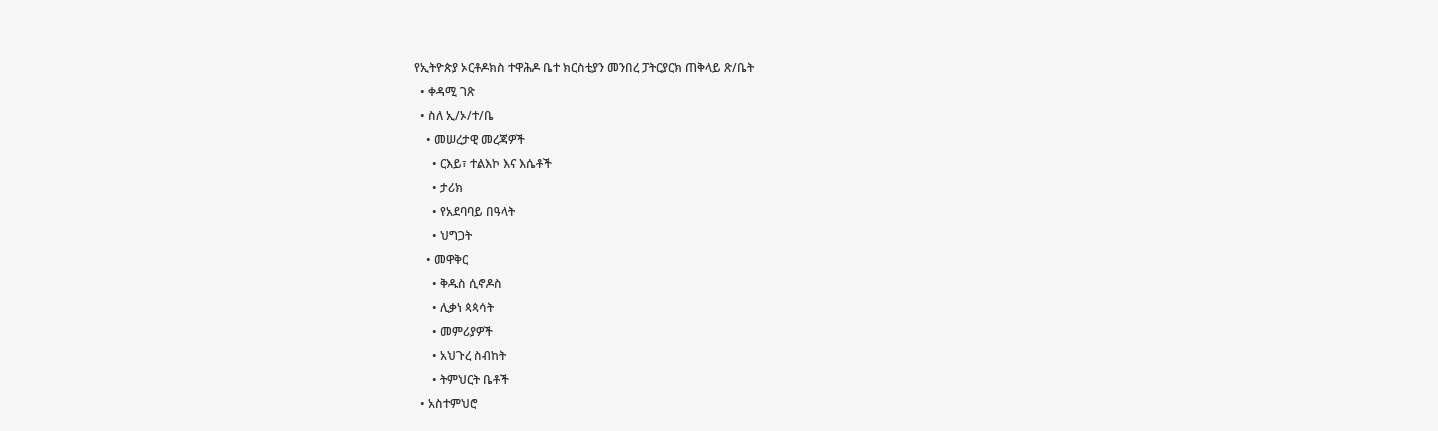የኢትዮጵያ ኦርቶዶክስ ተዋሕዶ ቤተ ክርስቲያን መንበረ ፓትርያርክ ጠቅላይ ጽ/ቤት
  • ቀዳሚ ገጽ
  • ስለ ኢ/ኦ/ተ/ቤ
    • መሠረታዊ መረጃዎች
      • ርእይ፣ ተልእኮ እና እሴቶች
      • ታሪክ
      • የአደባባይ በዓላት
      • ህግጋት
    • መዋቅር
      • ቅዱስ ሲኖዶስ
      • ሊቃነ ጳጳሳት
      • መምሪያዎች
      • አህጉረ ስብከት
      • ትምህርት ቤቶች
  • አስተምህሮ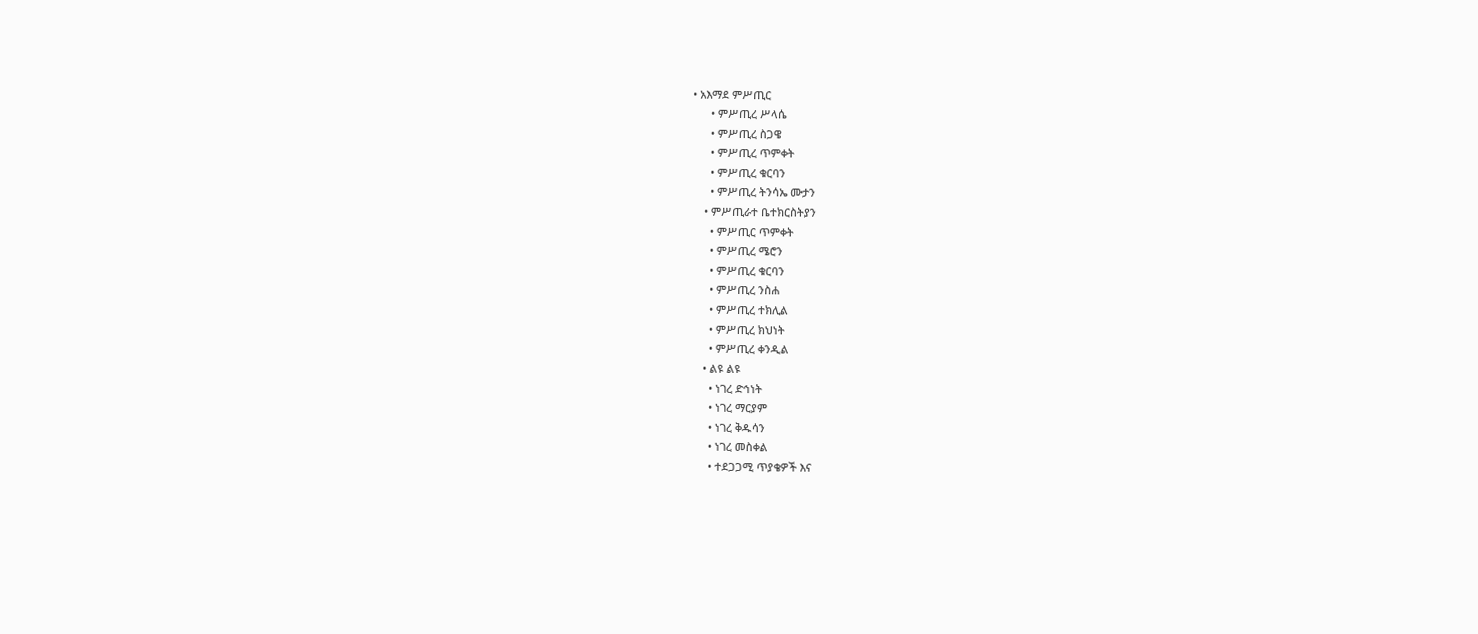• አእማደ ምሥጢር
      • ምሥጢረ ሥላሴ
      • ምሥጢረ ስጋዌ
      • ምሥጢረ ጥምቀት
      • ምሥጢረ ቁርባን
      • ምሥጢረ ትንሳኤ ሙታን
    • ምሥጢራተ ቤተክርስትያን
      • ምሥጢር ጥምቀት
      • ምሥጢረ ሜሮን
      • ምሥጢረ ቁርባን
      • ምሥጢረ ንስሐ
      • ምሥጢረ ተክሊል
      • ምሥጢረ ክህነት
      • ምሥጢረ ቀንዲል
    • ልዩ ልዩ
      • ነገረ ድኅነት
      • ነገረ ማርያም
      • ነገረ ቅዱሳን
      • ነገረ መስቀል
      • ተደጋጋሚ ጥያቄዎች እና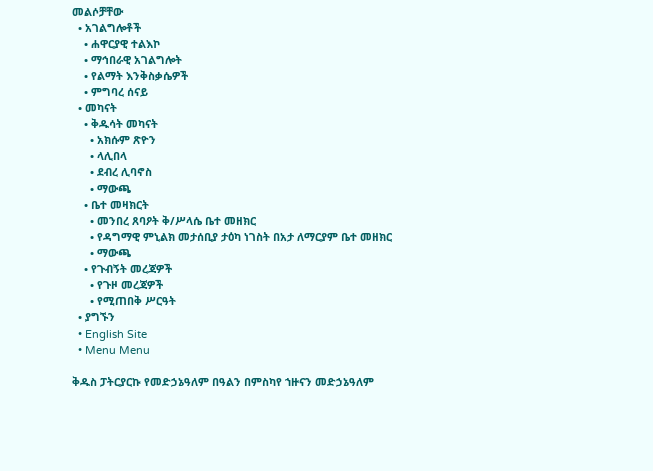መልሶቻቸው
  • አገልግሎቶች
    • ሐዋርያዊ ተልእኮ
    • ማኅበራዊ አገልግሎት
    • የልማት እንቅስቃሴዎች
    • ምግባረ ሰናይ
  • መካናት
    • ቅዱሳት መካናት
      • አክሱም ጽዮን
      • ላሊበላ
      • ደብረ ሊባኖስ
      • ማውጫ
    • ቤተ መዛክርት
      • መንበረ ጸባዖት ቅ/ሥላሴ ቤተ መዘክር
      • የዳግማዊ ምኒልክ መታሰቢያ ታዕካ ነገስት በአታ ለማርያም ቤተ መዘክር
      • ማውጫ
    • የጉብኝት መረጃዎች
      • የጉዞ መረጃዎች
      • የሚጠበቅ ሥርዓት
  • ያግኙን
  • English Site
  • Menu Menu

ቅዱስ ፓትርያርኩ የመድኃኔዓለም በዓልን በምስካየ ኀዙናን መድኃኔዓለም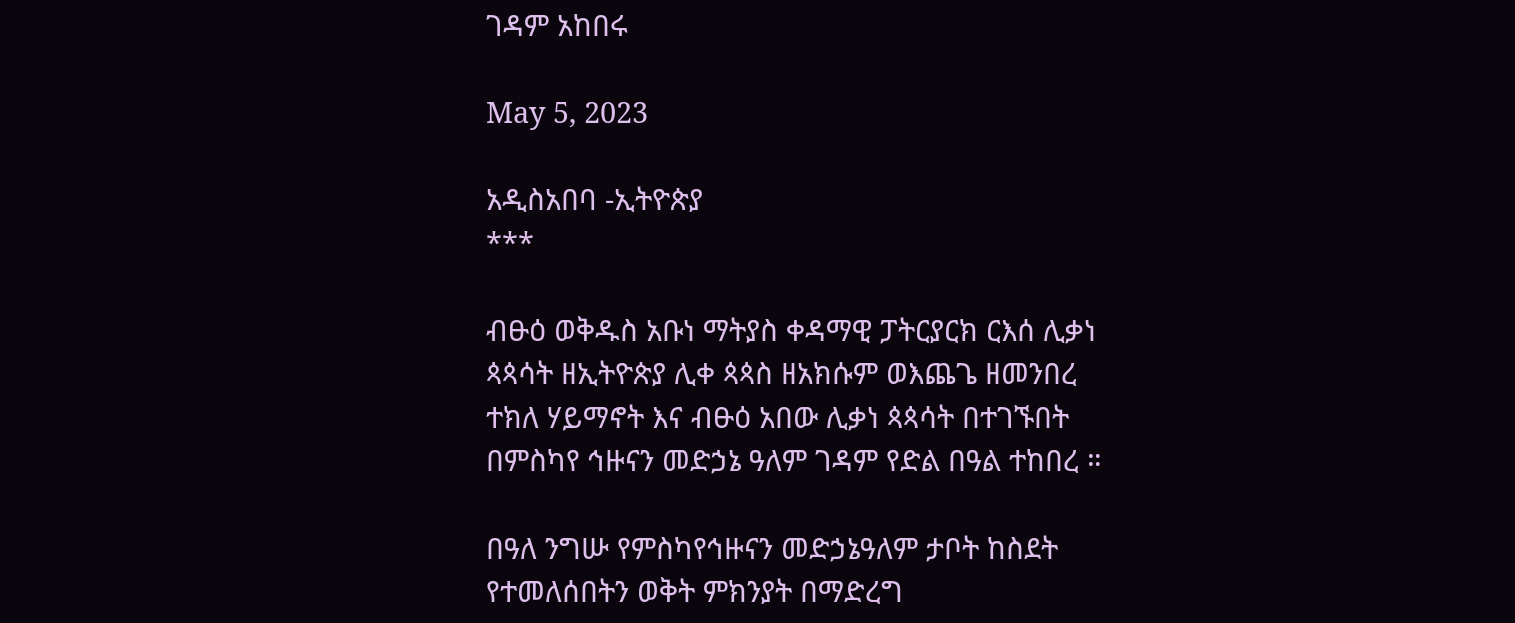ገዳም አከበሩ

May 5, 2023

አዲስአበባ -ኢትዮጵያ
***

ብፁዕ ወቅዱስ አቡነ ማትያስ ቀዳማዊ ፓትርያርክ ርእሰ ሊቃነ ጳጳሳት ዘኢትዮጵያ ሊቀ ጳጳስ ዘአክሱም ወእጨጌ ዘመንበረ ተክለ ሃይማኖት እና ብፁዕ አበው ሊቃነ ጳጳሳት በተገኙበት በምስካየ ኅዙናን መድኃኔ ዓለም ገዳም የድል በዓል ተከበረ ።

በዓለ ንግሡ የምስካየኅዙናን መድኃኔዓለም ታቦት ከስደት የተመለሰበትን ወቅት ምክንያት በማድረግ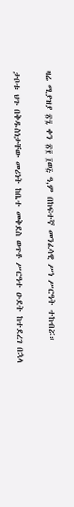ዛሬ ሚያዝያ ፳፯ ቀን ፳፻ ፲ወ፭ ዓ,ም በከፍተኛ መንፈሳዊ ሥነ ሥርዓት ተከብሯ።

ታቦቱ ህጉ በቅዱስነታቸው መሪነት ከቤተ መቅደስ ወጥቶ ሥርዓተ ዑደት ከተደረገ በኋላ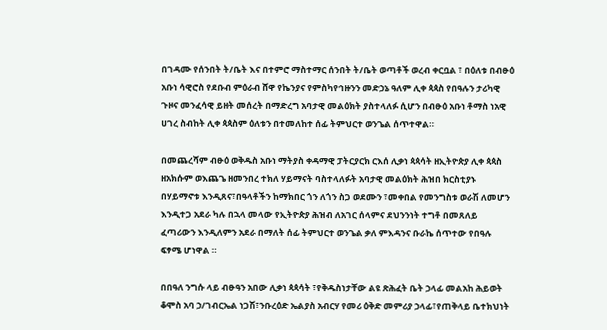በገዳሙ የሰንበት ት/ቤት እና በተምሮ ማስተማር ሰንበት ት/ቤት ወጣቶች ወረብ ቀርቧል ፣ በዕለቱ በብፁዕ አቡነ ሳዊሮስ የደቡብ ምዕራብ ሸዋ የኬንያና የምስካየኅዙንን መድኃኔ ዓለም ሊቀ ጳጳስ የበዓሉን ታሪካዊ ጉዞና መንፈሳዊ ይዘት መሰረት በማድረግ አባታዊ መልዕክት ያስተላለፉ ሲሆን በብፁዕ አቡነ ቶማስ ነአዊ ሀገረ ስብከት ሊቀ ጳጳስም ዕለቱን በተመለከተ ሰፊ ትምህርተ ወንጌል ሰጥተዋል።

በመጨረሻም ብፁዕ ወቅዱስ አቡነ ማትያስ ቀዳማዊ ፓትርያርክ ርእሰ ሊቃነ ጳጳሳት ዘኢትዮጵያ ሊቀ ጳጳስ ዘአክሱም ወእጨጌ ዘመንበረ ተክለ ሃይማናት ባስተላለፉት አባታዊ መልዕክት ሕዝበ ክርስቲያኑ በሃይማኖቱ እንዲጸና፣በዓላቶችን ከማክበር ጎን ለጎን ስጋ ወደሙን ፣መቀበል የመንግስቱ ወራሽ ለመሆን እንዲተጋ አደራ ካሉ በኋላ መላው የኢትዮጵያ ሕዝብ ለአገር ሰላምና ደህንንነት ተግቶ በመጸለይ ፈጣሪውን እንዲለምን አደራ በማለት ሰፊ ትምህርተ ወንጌል ቃለ ምእዳንና ቡራኬ ሰጥተው የበዓሉ ፍፃሜ ሆነዋል ።

በበዓለ ንግሱ ላይ ብፁዓን አበው ሊቃነ ጳጳሳት ፣የቅዱስነታቸው ልዩ ጽሕፈት ቤት ኃላፊ መልአከ ሕይወት ቆሞስ አባ ኃ/ገብርኤል ነጋሽ፣ንቡረዕድ ኤልያስ አብርሃ የመሪ ዕቅድ መምሪያ ኃላፊ፣የጠቅላይ ቤተክህነት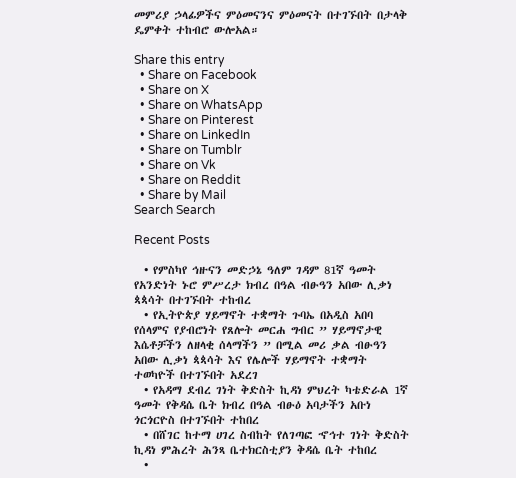መምሪያ ኃላፊዎችና ምዕመናንና ምዕመናት በተገኙበት በታላቅ ዴምቀት ተከብሮ ውሎአል።

Share this entry
  • Share on Facebook
  • Share on X
  • Share on WhatsApp
  • Share on Pinterest
  • Share on LinkedIn
  • Share on Tumblr
  • Share on Vk
  • Share on Reddit
  • Share by Mail
Search Search

Recent Posts

  • የምስካየ ኅዙናን መድኃኔ ዓለም ገዳም 81ኛ ዓመት የአንድነት ኑሮ ምሥረታ ክብረ በዓል ብፁዓን አበው ሊቃነ ጳጳሳት በተገኙበት ተከብረ
  • የኢትዮጵያ ሃይማኖት ተቋማት ጉባኤ በአዲስ አበባ የሰላምና የያብሮነት የጸሎት መርሐ ግብር ” ሃይማኖታዊ እሴቶቻችን ለዘላቂ ሰላማችን ” በሚል መሪ ቃል ብፁዓን አበው ሊቃነ ጳጳሳት እና የሌሎች ሃይማኖት ተቋማት ተወካዮች በተገኙበት አደረገ
  • የአዳማ ደብረ ገነት ቅድስት ኪዳነ ምህረት ካቴድራል 1ኛ ዓመት የቅዳሴ ቤት ክብረ በዓል ብፁዕ አባታችን አቡነ ጎርጎርዮስ በተገኙበት ተከበረ
  • በሸገር ከተማ ሀገረ ስብከት የለገጣፎ ኆኅተ ገነት ቅድስት ኪዳነ ምሕረት ሕንጻ ቤተክርስቲያን ቅዳሴ ቤት ተከበረ
  •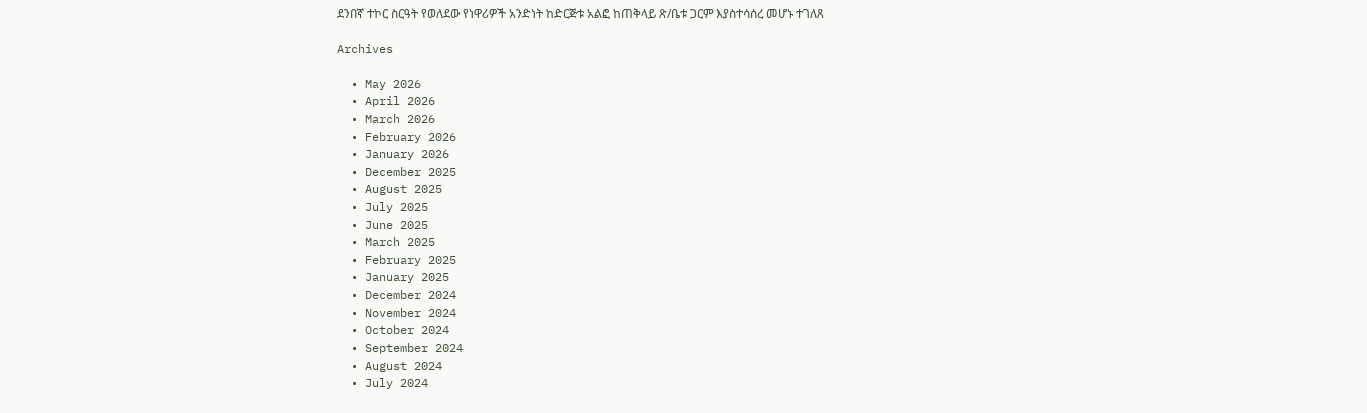ደንበኛ ተኮር ስርዓት የወለደው የነዋሪዎች አንድነት ከድርጅቱ አልፎ ከጠቅላይ ጽ/ቤቱ ጋርም እያስተሳሰረ መሆኑ ተገለጸ

Archives

  • May 2026
  • April 2026
  • March 2026
  • February 2026
  • January 2026
  • December 2025
  • August 2025
  • July 2025
  • June 2025
  • March 2025
  • February 2025
  • January 2025
  • December 2024
  • November 2024
  • October 2024
  • September 2024
  • August 2024
  • July 2024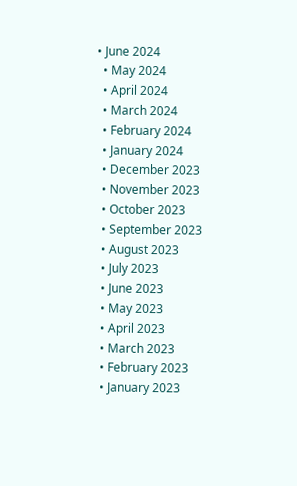• June 2024
  • May 2024
  • April 2024
  • March 2024
  • February 2024
  • January 2024
  • December 2023
  • November 2023
  • October 2023
  • September 2023
  • August 2023
  • July 2023
  • June 2023
  • May 2023
  • April 2023
  • March 2023
  • February 2023
  • January 2023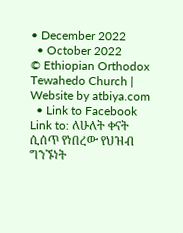• December 2022
  • October 2022
© Ethiopian Orthodox Tewahedo Church | Website by atbiya.com
  • Link to Facebook
Link to: ለሁለት ቀናት ሲሰጥ የነበረው የህዝብ ግንኙነት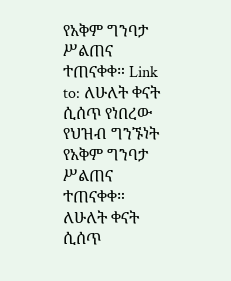የአቅም ግንባታ ሥልጠና ተጠናቀቀ። Link to: ለሁለት ቀናት ሲሰጥ የነበረው የህዝብ ግንኙነት የአቅም ግንባታ ሥልጠና ተጠናቀቀ። ለሁለት ቀናት ሲሰጥ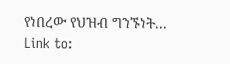የነበረው የህዝብ ግንኙነት... Link to: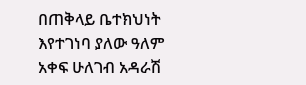በጠቅላይ ቤተክህነት እየተገነባ ያለው ዓለም አቀፍ ሁለገብ አዳራሽ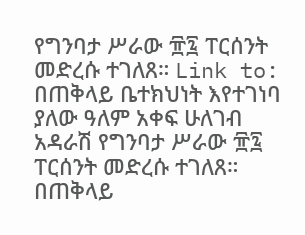የግንባታ ሥራው ፹፯ ፐርሰንት መድረሱ ተገለጸ። Link to: በጠቅላይ ቤተክህነት እየተገነባ ያለው ዓለም አቀፍ ሁለገብ አዳራሽ የግንባታ ሥራው ፹፯ ፐርሰንት መድረሱ ተገለጸ። በጠቅላይ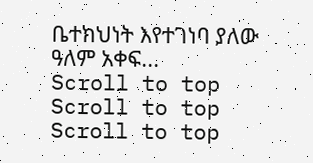ቤተክህነት እየተገነባ ያለው ዓለም አቀፍ...
Scroll to top Scroll to top Scroll to top